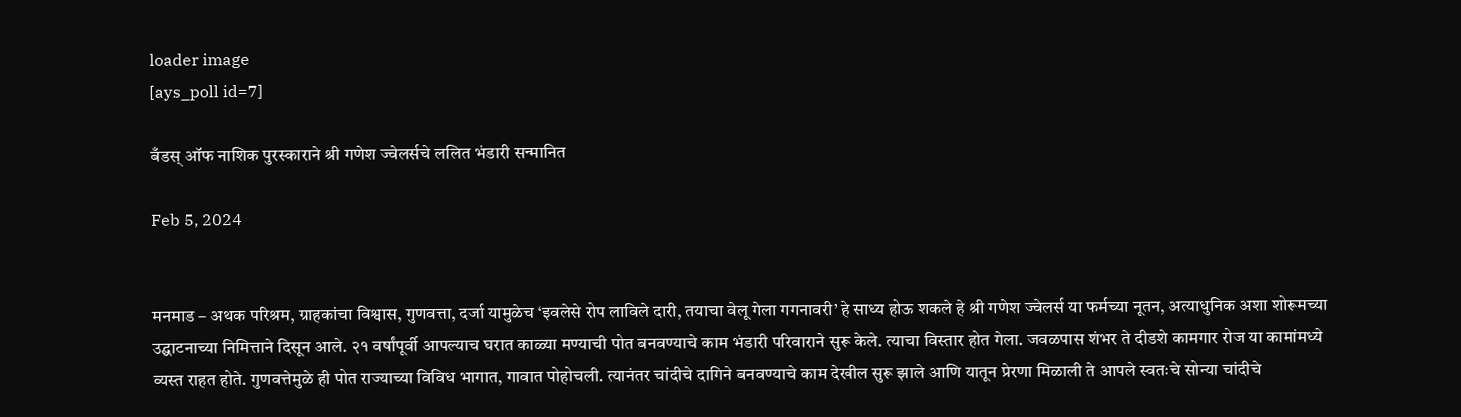loader image
[ays_poll id=7]

बँडस् ऑफ नाशिक पुरस्काराने श्री गणेश ज्वेलर्सचे ललित भंडारी सन्मानित

Feb 5, 2024


मनमाड – अथक परिश्रम, ग्राहकांचा विश्वास, गुणवत्ता, दर्जा यामुळेच ‘इवलेसे रोप लाविले दारी, तयाचा वेलू गेला गगनावरी’ हे साध्य होऊ शकले हे श्री गणेश ज्वेलर्स या फर्मच्या नूतन, अत्याधुनिक अशा शोरूमच्या उद्घाटनाच्या निमित्ताने दिसून आले. २१ वर्षांपूर्वी आपल्याच घरात काळ्या मण्याची पोत बनवण्याचे काम भंडारी परिवाराने सुरू केले. त्याचा विस्तार होत गेला. जवळपास शंभर ते दीडशे कामगार रोज या कामांमध्ये व्यस्त राहत होते. गुणवत्तेमुळे ही पोत राज्याच्या विविध भागात, गावात पोहोचली. त्यानंतर चांदीचे दागिने बनवण्याचे काम देखील सुरू झाले आणि यातून प्रेरणा मिळाली ते आपले स्वतःचे सोन्या चांदीचे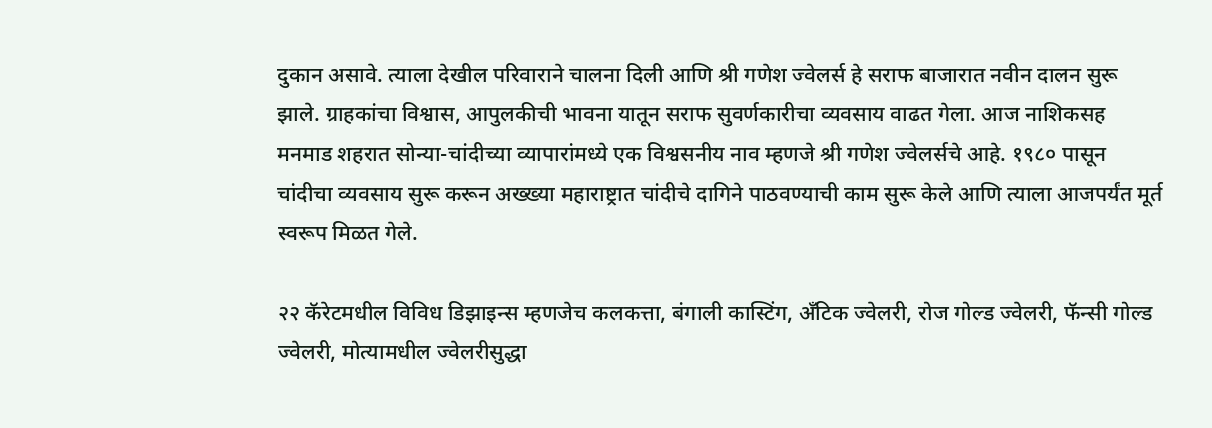दुकान असावे. त्याला देखील परिवाराने चालना दिली आणि श्री गणेश ज्वेलर्स हे सराफ बाजारात नवीन दालन सुरू झाले. ग्राहकांचा विश्वास, आपुलकीची भावना यातून सराफ सुवर्णकारीचा व्यवसाय वाढत गेला. आज नाशिकसह मनमाड शहरात सोन्या-चांदीच्या व्यापारांमध्ये एक विश्वसनीय नाव म्हणजे श्री गणेश ज्वेलर्सचे आहे. १९८० पासून चांदीचा व्यवसाय सुरू करून अख्ख्या महाराष्ट्रात चांदीचे दागिने पाठवण्याची काम सुरू केले आणि त्याला आजपर्यंत मूर्त स्वरूप मिळत गेले.

२२ कॅरेटमधील विविध डिझाइन्स म्हणजेच कलकत्ता, बंगाली कास्टिंग, अँटिक ज्वेलरी, रोज गोल्ड ज्वेलरी, फॅन्सी गोल्ड ज्वेलरी, मोत्यामधील ज्वेलरीसुद्धा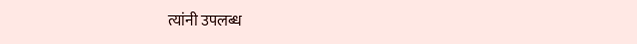त्यांनी उपलब्ध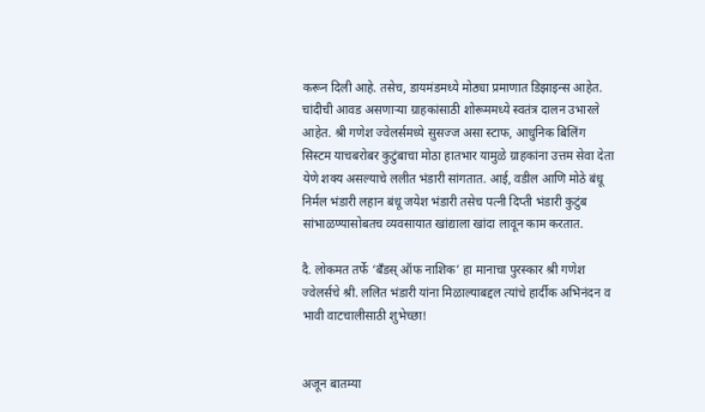करून दिली आहे. तसेच, डायमंडमध्ये मोठ्या प्रमाणात डिझाइन्स आहेत. चांदीची आवड असणाऱ्या ग्राहकांसाठी शोरूममध्ये स्वतंत्र दालन उभारले आहेत. श्री गणेश ज्वेलर्समध्ये सुसज्ज असा स्टाफ, आधुनिक बिलिंग सिस्टम याचबरोबर कुटुंबाचा मोठा हातभार यामुळे ग्राहकांना उत्तम सेवा देता येणे शक्य असल्याचे ललीत भंडारी सांगतात. आई, वडील आणि मोठे बंधू निर्मल भंडारी लहान बंधू जयेश भंडारी तसेच पत्नी दिप्ती भंडारी कुटुंब सांभाळण्यासोबतच व्यवसायात खांद्याला खांदा लावून काम करतात.

दै. लोकमत तर्फे ‘बँडस् ऑफ नाशिक’ हा मानाचा पुरस्कार श्री गणेश ज्वेलर्सचे श्री. ललित भंडारी यांना मिळाल्याबद्दल त्यांचे हार्दीक अभिनंदन व भावी वाटचालीसाठी शुभेच्छा!


अजून बातम्या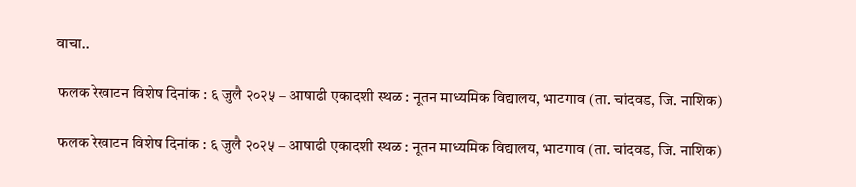वाचा..

 फलक रेखाटन विशेष दिनांक : ६ जुलै २०२५ – आषाढी एकादशी स्थळ : नूतन माध्यमिक विद्यालय, भाटगाव (ता. चांदवड, जि. नाशिक)

 फलक रेखाटन विशेष दिनांक : ६ जुलै २०२५ – आषाढी एकादशी स्थळ : नूतन माध्यमिक विद्यालय, भाटगाव (ता. चांदवड, जि. नाशिक)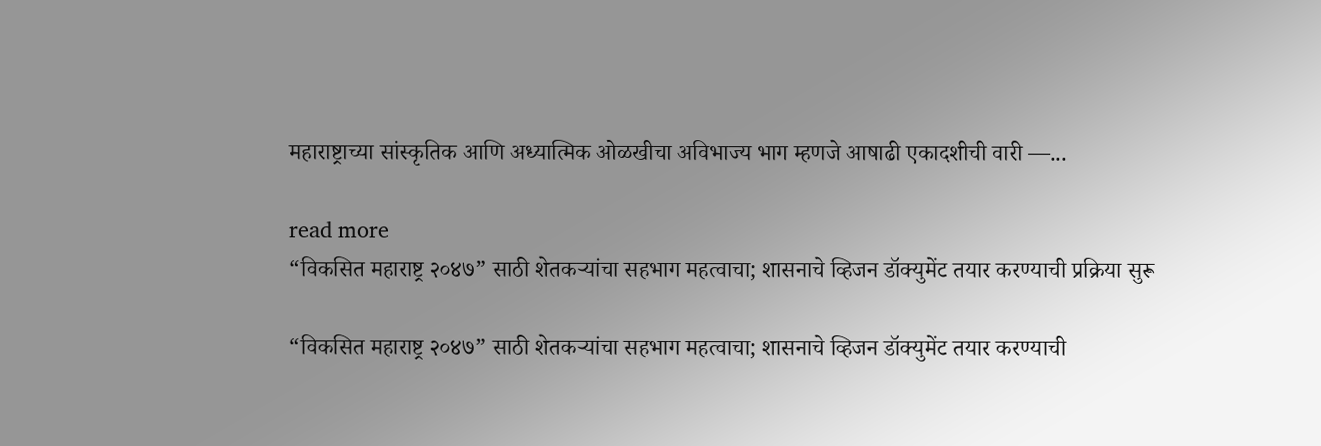महाराष्ट्राच्या सांस्कृतिक आणि अध्यात्मिक ओळखीचा अविभाज्य भाग म्हणजे आषाढी एकादशीची वारी —...

read more
“विकसित महाराष्ट्र २०४७” साठी शेतकऱ्यांचा सहभाग महत्वाचा; शासनाचे व्हिजन डॉक्युमेंट तयार करण्याची प्रक्रिया सुरू

“विकसित महाराष्ट्र २०४७” साठी शेतकऱ्यांचा सहभाग महत्वाचा; शासनाचे व्हिजन डॉक्युमेंट तयार करण्याची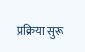प्रक्रिया सुरू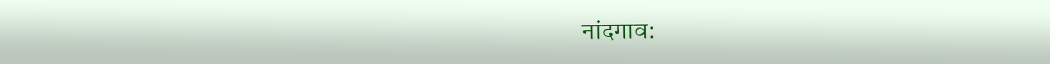नांदगाव: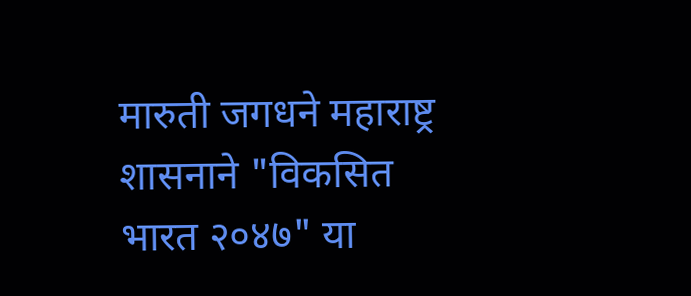मारुती जगधने महाराष्ट्र शासनाने "विकसित भारत २०४७" या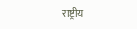राष्ट्रीय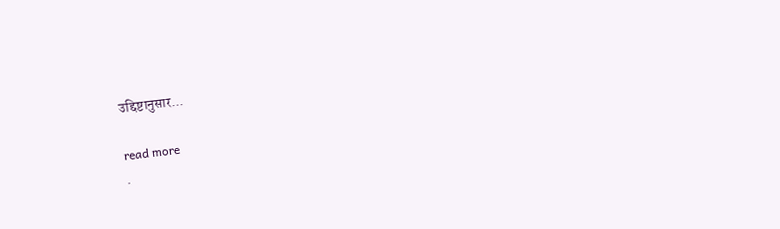उद्दिष्टानुसार...

read more
.